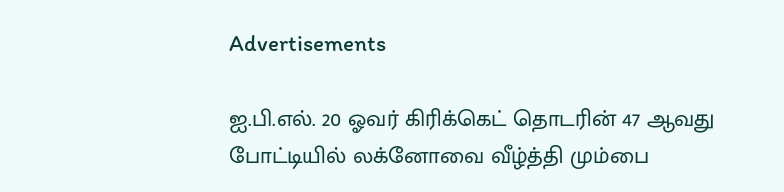Advertisements

ஐ.பி.எல். 20 ஓவர் கிரிக்கெட் தொடரின் 47 ஆவது போட்டியில் லக்னோவை வீழ்த்தி மும்பை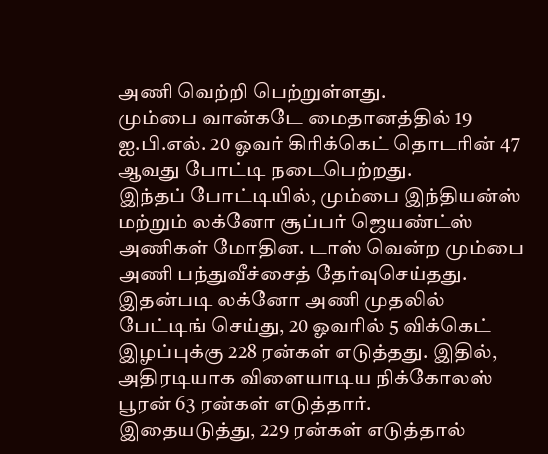அணி வெற்றி பெற்றுள்ளது.
மும்பை வான்கடே மைதானத்தில் 19 ஐ.பி.எல். 20 ஓவர் கிரிக்கெட் தொடரின் 47 ஆவது போட்டி நடைபெற்றது.
இந்தப் போட்டியில், மும்பை இந்தியன்ஸ் மற்றும் லக்னோ சூப்பர் ஜெயண்ட்ஸ் அணிகள் மோதின. டாஸ் வென்ற மும்பை அணி பந்துவீச்சைத் தேர்வுசெய்தது.
இதன்படி லக்னோ அணி முதலில் பேட்டிங் செய்து, 20 ஓவரில் 5 விக்கெட் இழப்புக்கு 228 ரன்கள் எடுத்தது. இதில், அதிரடியாக விளையாடிய நிக்கோலஸ் பூரன் 63 ரன்கள் எடுத்தார்.
இதையடுத்து, 229 ரன்கள் எடுத்தால்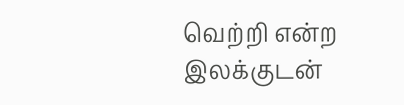வெற்றி என்ற இலக்குடன்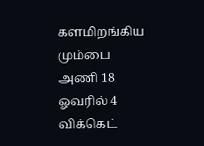களமிறங்கிய மும்பை அணி 18 ஓவரில் 4 விக்கெட்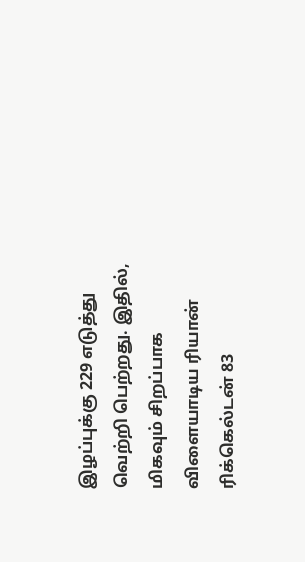இழப்புக்கு 229 எடுத்து வெற்றி பெற்றது. இதில், மிகவும் சிறப்பாக விளையாடிய ரியான் ரிக்கெல்டன் 83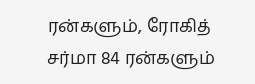ரன்களும், ரோகித் சர்மா 84 ரன்களும்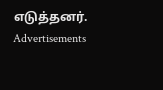எடுத்தனர்.
Advertisements